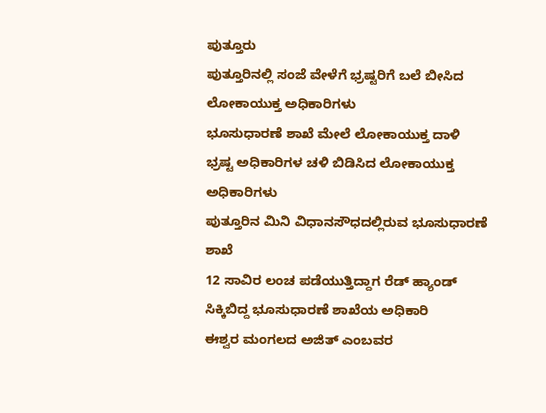ಪುತ್ತೂರು
ಪುತ್ತೂರಿನಲ್ಲಿ ಸಂಜೆ ವೇಳೆಗೆ ಭ್ರಷ್ಟರಿಗೆ ಬಲೆ ಬೀಸಿದ ಲೋಕಾಯುಕ್ತ ಅಧಿಕಾರಿಗಳು
ಭೂಸುಧಾರಣೆ ಶಾಖೆ ಮೇಲೆ ಲೋಕಾಯುಕ್ತ ದಾಳಿ
ಭ್ರಷ್ಟ ಅಧಿಕಾರಿಗಳ ಚಳಿ ಬಿಡಿಸಿದ ಲೋಕಾಯುಕ್ತ ಅಧಿಕಾರಿಗಳು
ಪುತ್ತೂರಿನ ಮಿನಿ ವಿಧಾನಸೌಧದಲ್ಲಿರುವ ಭೂಸುಧಾರಣೆ ಶಾಖೆ
12 ಸಾವಿರ ಲಂಚ ಪಡೆಯುತ್ತಿದ್ದಾಗ ರೆಡ್ ಹ್ಯಾಂಡ್ ಸಿಕ್ಕಿಬಿದ್ದ ಭೂಸುಧಾರಣೆ ಶಾಖೆಯ ಅಧಿಕಾರಿ
ಈಶ್ವರ ಮಂಗಲದ ಅಜಿತ್ ಎಂಬವರ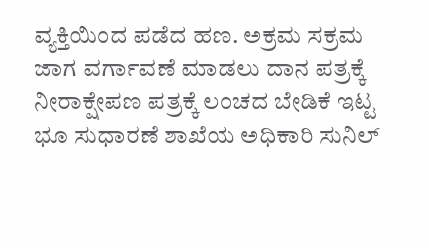ವ್ಯಕ್ತಿಯಿಂದ ಪಡೆದ ಹಣ. ಅಕ್ರಮ ಸಕ್ರಮ ಜಾಗ ವರ್ಗಾವಣೆ ಮಾಡಲು ದಾನ ಪತ್ರಕ್ಕೆ ನೀರಾಕ್ಷೇಪಣ ಪತ್ರಕ್ಕೆ ಲಂಚದ ಬೇಡಿಕೆ ಇಟ್ಟ ಭೂ ಸುಧಾರಣೆ ಶಾಖೆಯ ಅಧಿಕಾರಿ ಸುನಿಲ್